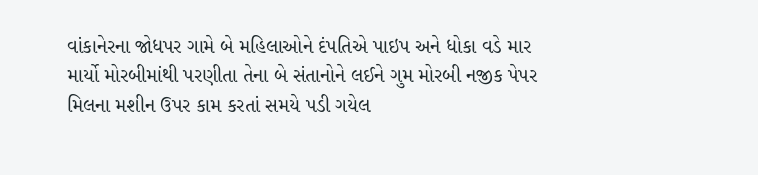વાંકાનેરના જોધપર ગામે બે મહિલાઓને દંપતિએ પાઇપ અને ધોકા વડે માર માર્યો મોરબીમાંથી પરણીતા તેના બે સંતાનોને લઈને ગુમ મોરબી નજીક પેપર મિલના મશીન ઉપર કામ કરતાં સમયે પડી ગયેલ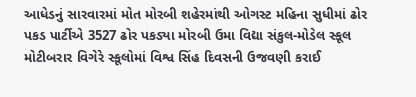આધેડનું સારવારમાં મોત મોરબી શહેરમાંથી ઓગસ્ટ મહિના સુધીમાં ઢોર પકડ પાર્ટીએ 3527 ઢોર પકડ્યા મોરબી ઉમા વિદ્યા સંકુલ-મોડેલ સ્કૂલ મોટીબરાર વિગેરે સ્કૂલોમાં વિશ્વ સિંહ દિવસની ઉજવણી કરાઈ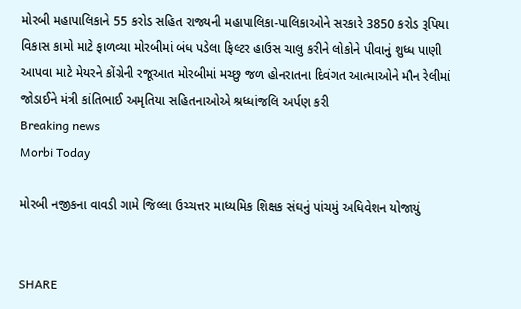મોરબી મહાપાલિકાને 55 કરોડ સહિત રાજ્યની મહાપાલિકા-પાલિકાઓને સરકારે 3850 કરોડ રૂપિયા વિકાસ કામો માટે ફાળવ્યા મોરબીમાં બંધ પડેલા ફિલ્ટર હાઉસ ચાલુ કરીને લોકોને પીવાનું શુધ્ધ પાણી આપવા માટે મેયરને કોંગ્રેની રજૂઆત મોરબીમાં મચ્છુ જળ હોનરાતના દિવંગત આત્માઓને મૌન રેલીમાં જોડાઈને મંત્રી કાંતિભાઈ અમૃતિયા સહિતનાઓએ શ્રધ્ધાંજલિ અર્પણ કરી
Breaking news
Morbi Today

મોરબી નજીકના વાવડી ગામે જિલ્લા ઉચ્ચત્તર માધ્યમિક શિક્ષક સંઘનું પાંચમું અધિવેશન યોજાયું


SHARE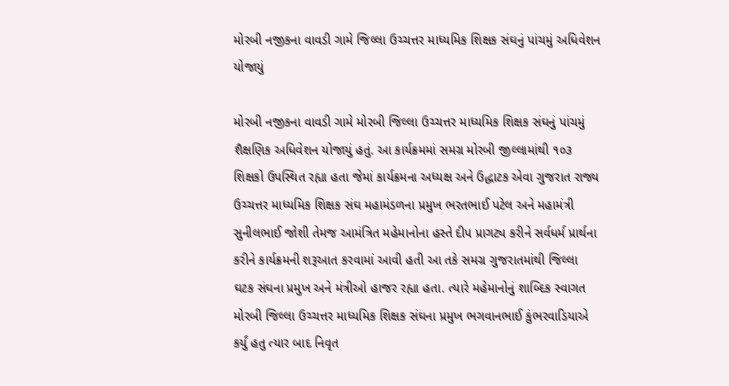મોરબી નજીકના વાવડી ગામે જિલ્લા ઉચ્ચત્તર માધ્યમિક શિક્ષક સંઘનું પાંચમું અધિવેશન યોજાયું

મોરબી નજીકના વાવડી ગામે મોરબી જિલ્લા ઉચ્ચત્તર માધ્યમિક શિક્ષક સંઘનું પાંચમું શૈક્ષણિક અધિવેશન યોજાયું હતું. આ કાર્યક્રમમાં સમગ્ર મોરબી જીલ્લામાંથી ૧૦૩ શિક્ષકો ઉપસ્થિત રહ્યા હતા જેમાં કાર્યક્રમના અધ્યક્ષ અને ઉદ્ધાટક એવા ગુજરાત રાજ્ય ઉચ્ચત્તર માધ્યમિક શિક્ષક સંઘ મહામંડળના પ્રમુખ ભરતભાઈ પટેલ અને મહામંત્રી સુનીલભાઈ જોશી તેમજ આમંત્રિત મહેમાનોના હસ્તે દીપ પ્રાગટ્ય કરીને સર્વધર્મ પ્રાર્થના કરીને કાર્યક્રમની શરૂઆત કરવામાં આવી હતી આ તકે સમગ્ર ગુજરાતમાંથી જિલ્લા ઘટક સંઘના પ્રમુખ અને મંત્રીઓ હાજર રહ્યા હતા. ત્યારે મહેમાનોનું શાબ્દિક સ્વાગત મોરબી જિલ્લા ઉચ્ચત્તર માધ્યમિક શિક્ષક સંઘના પ્રમુખ ભગવાનભાઈ કુંભરવાડિયાએ કર્યું હતુ ત્યાર બાદ નિવૃત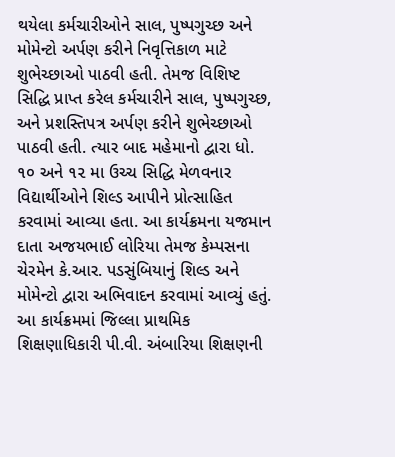થયેલા કર્મચારીઓને સાલ, પુષ્પગુચ્છ અને મોમેન્ટો અર્પણ કરીને નિવૃત્તિકાળ માટે શુભેચ્છાઓ પાઠવી હતી. તેમજ વિશિષ્ટ સિદ્ધિ પ્રાપ્ત કરેલ કર્મચારીને સાલ, પુષ્પગુચ્છ, અને પ્રશસ્તિપત્ર અર્પણ કરીને શુભેચ્છાઓ પાઠવી હતી. ત્યાર બાદ મહેમાનો દ્વારા ધો. ૧૦ અને ૧૨ મા ઉચ્ચ સિદ્ધિ મેળવનાર વિદ્યાર્થીઓને શિલ્ડ આપીને પ્રોત્સાહિત કરવામાં આવ્યા હતા. આ કાર્યક્રમના યજમાન દાતા અજયભાઈ લોરિયા તેમજ કેમ્પસના ચેરમેન કે.આર. પડસુંબિયાનું શિલ્ડ અને મોમેન્ટો દ્વારા અભિવાદન કરવામાં આવ્યું હતું. આ કાર્યક્રમમાં જિલ્લા પ્રાથમિક શિક્ષણાધિકારી પી.વી. અંબારિયા શિક્ષણની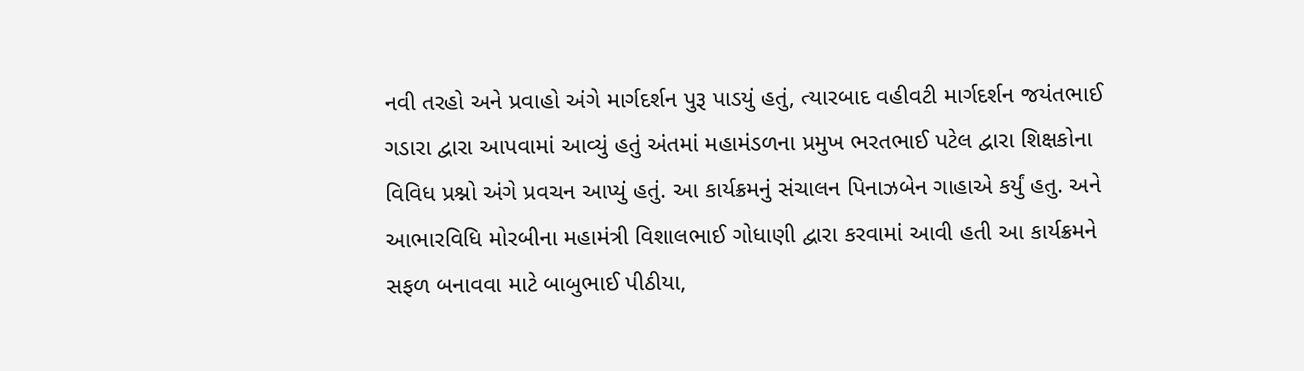નવી તરહો અને પ્રવાહો અંગે માર્ગદર્શન પુરૂ પાડયું હતું, ત્યારબાદ વહીવટી માર્ગદર્શન જયંતભાઈ ગડારા દ્વારા આપવામાં આવ્યું હતું અંતમાં મહામંડળના પ્રમુખ ભરતભાઈ પટેલ દ્વારા શિક્ષકોના વિવિધ પ્રશ્નો અંગે પ્રવચન આપ્યું હતું. આ કાર્યક્રમનું સંચાલન પિનાઝબેન ગાહાએ કર્યું હતુ. અને આભારવિધિ મોરબીના મહામંત્રી વિશાલભાઈ ગોધાણી દ્વારા કરવામાં આવી હતી આ કાર્યક્રમને સફળ બનાવવા માટે બાબુભાઈ પીઠીયા,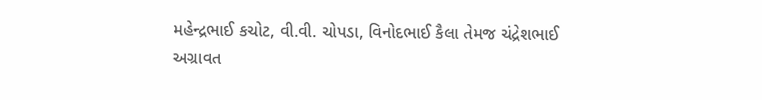મહેન્દ્રભાઈ કચોટ, વી.વી. ચોપડા, વિનોદભાઈ કૈલા તેમજ ચંદ્રેશભાઈ અગ્રાવત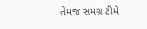તેમજ સમગ્ર ટીમે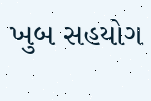ખુબ સહયોગ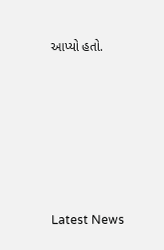આપ્યો હતો.






Latest News